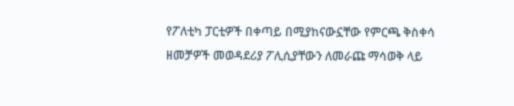የፖለቲካ ፓርቲዎች በቀጣይ በሚያከናውኗቸው የምርጫ ቅስቀሳ ዘመቻዎች መወዳደሪያ ፖሊሲያቸውን ለመራጩ ማሳወቅ ላይ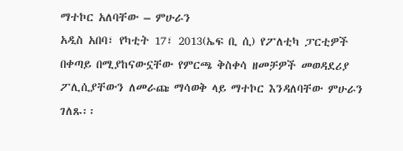ማተኮር አለባቸው – ምሁራን
አዲስ አበባ፣ የካቲት 17፣ 2013(ኤፍ ቢ ሲ) የፖለቲካ ፓርቲዎች በቀጣይ በሚያከናውኗቸው የምርጫ ቅስቀሳ ዘመቻዎች መወዳደሪያ ፖሊሲያቸውን ለመራጩ ማሳወቅ ላይ ማተኮር እንዳለባቸው ምሁራን ገለጹ፡፡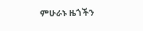ምሁራኑ ዜጎችን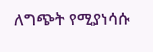ለግጭት የሚያነሳሱ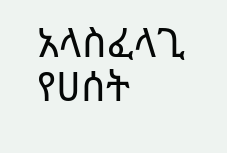አላስፈላጊ የሀሰት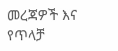መረጃዎች እና የጥላቻ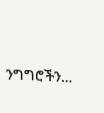ንግግሮችን…